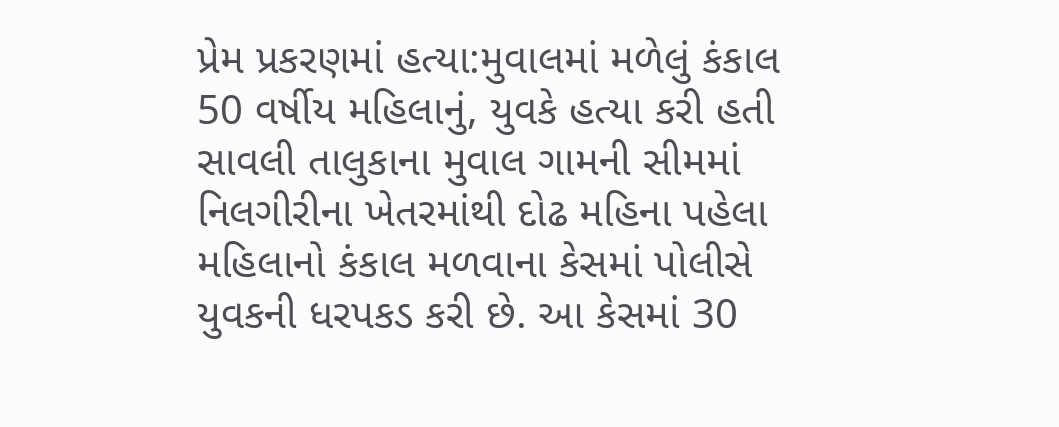પ્રેમ પ્રકરણમાં હત્યા:મુવાલમાં મળેલું કંકાલ 50 વર્ષીય મહિલાનું, યુવકે હત્યા કરી હતી
સાવલી તાલુકાના મુવાલ ગામની સીમમાં નિલગીરીના ખેતરમાંથી દોઢ મહિના પહેલા મહિલાનો કંકાલ મળવાના કેસમાં પોલીસે યુવકની ધરપકડ કરી છે. આ કેસમાં 30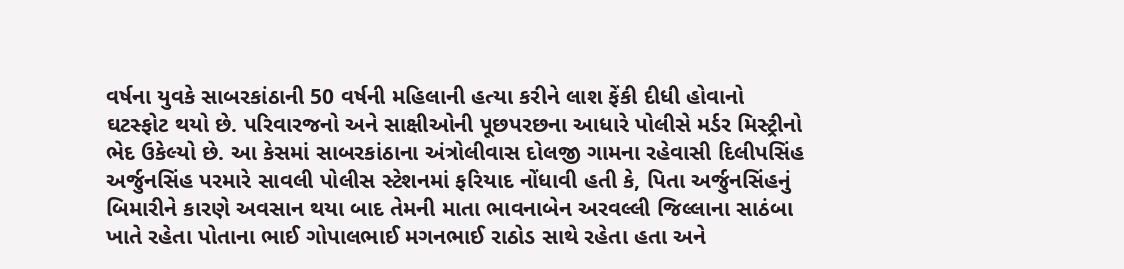વર્ષના યુવકે સાબરકાંઠાની 50 વર્ષની મહિલાની હત્યા કરીને લાશ ફેંકી દીધી હોવાનો ઘટસ્ફોટ થયો છે. પરિવારજનો અને સાક્ષીઓની પૂછપરછના આધારે પોલીસે મર્ડર મિસ્ટ્રીનો ભેદ ઉકેલ્યો છે. આ કેસમાં સાબરકાંઠાના અંત્રોલીવાસ દોલજી ગામના રહેવાસી દિલીપસિંહ અર્જુનસિંહ પરમારે સાવલી પોલીસ સ્ટેશનમાં ફરિયાદ નોંધાવી હતી કે, પિતા અર્જુનસિંહનું બિમારીને કારણે અવસાન થયા બાદ તેમની માતા ભાવનાબેન અરવલ્લી જિલ્લાના સાઠંબા ખાતે રહેતા પોતાના ભાઈ ગોપાલભાઈ મગનભાઈ રાઠોડ સાથે રહેતા હતા અને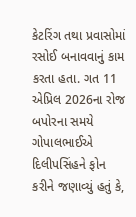કેટરિંગ તથા પ્રવાસોમાં રસોઈ બનાવવાનું કામ કરતા હતા. ગત 11 એપ્રિલ 2026ના રોજ બપોરના સમયે ગોપાલભાઈએ દિલીપસિંહને ફોન કરીને જણાવ્યું હતું કે,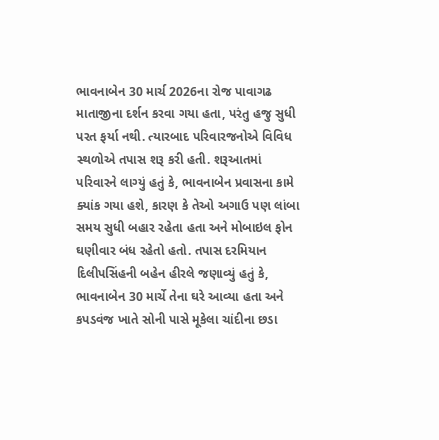ભાવનાબેન 30 માર્ચ 2026ના રોજ પાવાગઢ માતાજીના દર્શન કરવા ગયા હતા, પરંતુ હજુ સુધી પરત ફર્યા નથી. ત્યારબાદ પરિવારજનોએ વિવિધ સ્થળોએ તપાસ શરૂ કરી હતી. શરૂઆતમાં પરિવારને લાગ્યું હતું કે, ભાવનાબેન પ્રવાસના કામે ક્યાંક ગયા હશે, કારણ કે તેઓ અગાઉ પણ લાંબા સમય સુધી બહાર રહેતા હતા અને મોબાઇલ ફોન ઘણીવાર બંધ રહેતો હતો. તપાસ દરમિયાન દિલીપસિંહની બહેન હીરલે જણાવ્યું હતું કે, ભાવનાબેન 30 માર્ચે તેના ઘરે આવ્યા હતા અને કપડવંજ ખાતે સોની પાસે મૂકેલા ચાંદીના છડા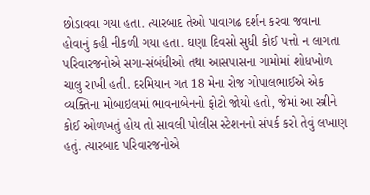છોડાવવા ગયા હતા. ત્યારબાદ તેઓ પાવાગઢ દર્શન કરવા જવાના હોવાનું કહી નીકળી ગયા હતા. ઘણા દિવસો સુધી કોઈ પત્તો ન લાગતા પરિવારજનોએ સગા-સંબંધીઓ તથા આસપાસના ગામોમાં શોધખોળ ચાલુ રાખી હતી. દરમિયાન ગત 18 મેના રોજ ગોપાલભાઈએ એક વ્યક્તિના મોબાઇલમાં ભાવનાબેનનો ફોટો જોયો હતો, જેમાં આ સ્ત્રીને કોઈ ઓળખતું હોય તો સાવલી પોલીસ સ્ટેશનનો સંપર્ક કરો તેવું લખાણ હતું. ત્યારબાદ પરિવારજનોએ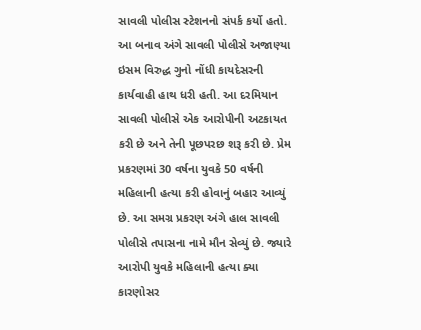સાવલી પોલીસ સ્ટેશનનો સંપર્ક કર્યો હતો. આ બનાવ અંગે સાવલી પોલીસે અજાણ્યા ઇસમ વિરુદ્ધ ગુનો નોંધી કાયદેસરની કાર્યવાહી હાથ ધરી હતી. આ દરમિયાન સાવલી પોલીસે એક આરોપીની અટકાયત કરી છે અને તેની પૂછપરછ શરૂ કરી છે. પ્રેમ પ્રકરણમાં 30 વર્ષના યુવકે 50 વર્ષની મહિલાની હત્યા કરી હોવાનું બહાર આવ્યું છે. આ સમગ્ર પ્રકરણ અંગે હાલ સાવલી પોલીસે તપાસના નામે મૌન સેવ્યું છે. જ્યારે આરોપી યુવકે મહિલાની હત્યા ક્યા કારણોસર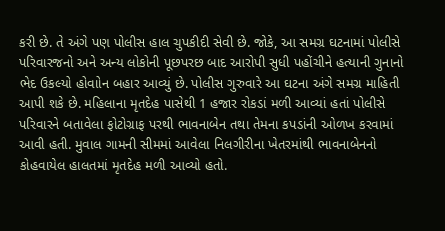કરી છે. તે અંગે પણ પોલીસ હાલ ચુપકીદી સેવી છે. જોકે, આ સમગ્ર ઘટનામાં પોલીસે પરિવારજનો અને અન્ય લોકોની પૂછપરછ બાદ આરોપી સુધી પહોંચીને હત્યાની ગુનાનો ભેદ ઉકલ્યો હોવાોન બહાર આવ્યું છે. પોલીસ ગુરુવારે આ ઘટના અંગે સમગ્ર માહિતી આપી શકે છે. મહિલાના મૃતદેહ પાસેથી 1 હજાર રોકડાં મળી આવ્યાં હતાં પોલીસે પરિવારને બતાવેલા ફોટોગ્રાફ પરથી ભાવનાબેન તથા તેમના કપડાંની ઓળખ કરવામાં આવી હતી. મુવાલ ગામની સીમમાં આવેલા નિલગીરીના ખેતરમાંથી ભાવનાબેનનો કોહવાયેલ હાલતમાં મૃતદેહ મળી આવ્યો હતો.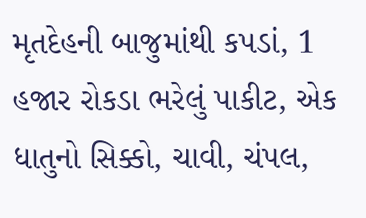મૃતદેહની બાજુમાંથી કપડાં, 1 હજાર રોકડા ભરેલું પાકીટ, એક ધાતુનો સિક્કો, ચાવી, ચંપલ,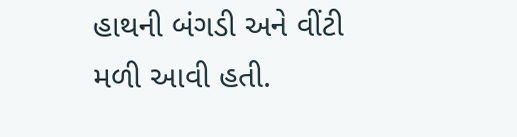હાથની બંગડી અને વીંટી મળી આવી હતી.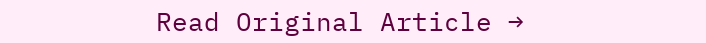Read Original Article →